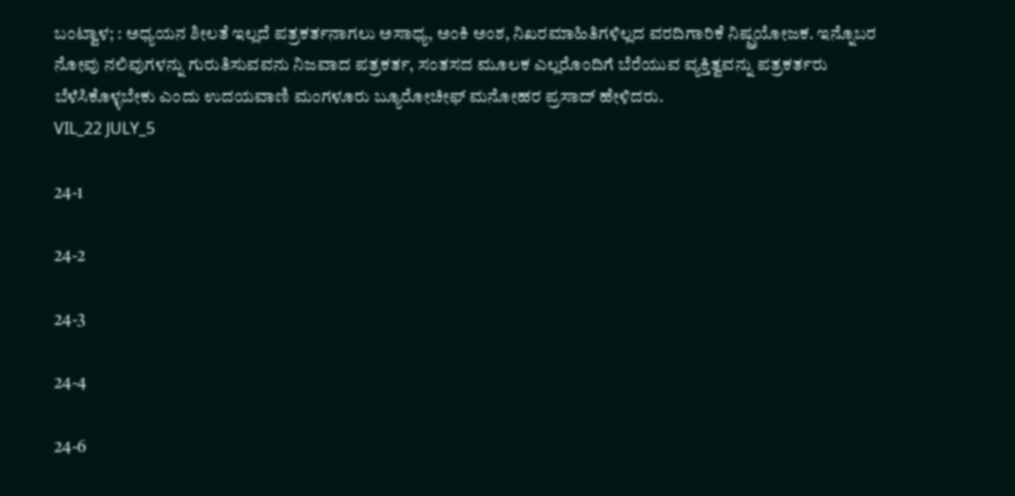ಬಂಟ್ವಾಳ; : ಅಧ್ಯಯನ ಶೀಲತೆ ಇಲ್ಲದೆ ಪತ್ರಕರ್ತನಾಗಲು ಅಸಾಧ್ಯ, ಅಂಕಿ ಅಂಶ, ನಿಖರಮಾಹಿತಿಗಳಿಲ್ಲದ ವರದಿಗಾರಿಕೆ ನಿಷ್ಪ್ರಯೋಜಕ. ಇನ್ನೊಬರ ನೋವು ನಲಿವುಗಳನ್ನು ಗುರುತಿಸುವವನು ನಿಜವಾದ ಪತ್ರಕರ್ತ, ಸಂತಸದ ಮೂಲಕ ಎಲ್ಲರೊಂದಿಗೆ ಬೆರೆಯುವ ವ್ಯಕ್ತಿತ್ವವನ್ನು ಪತ್ರಕರ್ತರು ಬೆಳೆಸಿಕೊಳ್ಳಬೇಕು ಎಂದು ಉದಯವಾಣಿ ಮಂಗಳೂರು ಬ್ಯೂರೋಚೀಫ್ ಮನೋಹರ ಪ್ರಸಾದ್ ಹೇಳಿದರು.
VIL_22 JULY_5

24-1

24-2

24-3

24-4

24-6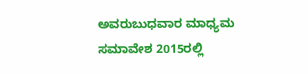ಅವರುಬುಧವಾರ ಮಾಧ್ಯಮ ಸಮಾವೇಶ 2015ರಲ್ಲಿ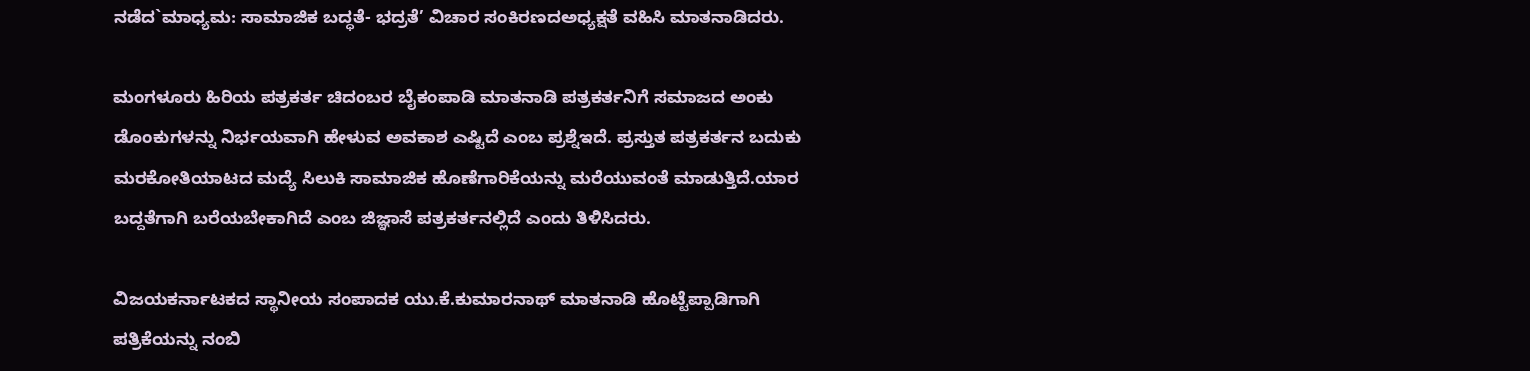ನಡೆದ`ಮಾಧ್ಯಮ: ಸಾಮಾಜಿಕ ಬದ್ಧತೆ- ಭದ್ರತೆ’ ವಿಚಾರ ಸಂಕಿರಣದಅಧ್ಯಕ್ಷತೆ ವಹಿಸಿ ಮಾತನಾಡಿದರು.

ಮಂಗಳೂರು ಹಿರಿಯ ಪತ್ರಕರ್ತ ಚಿದಂಬರ ಬೈಕಂಪಾಡಿ ಮಾತನಾಡಿ ಪತ್ರಕರ್ತನಿಗೆ ಸಮಾಜದ ಅಂಕು ಡೊಂಕುಗಳನ್ನು ನಿರ್ಭಯವಾಗಿ ಹೇಳುವ ಅವಕಾಶ ಎಷ್ಟಿದೆ ಎಂಬ ಪ್ರಶ್ನೆಇದೆ. ಪ್ರಸ್ತುತ ಪತ್ರಕರ್ತನ ಬದುಕು ಮರಕೋತಿಯಾಟದ ಮದ್ಯೆ ಸಿಲುಕಿ ಸಾಮಾಜಿಕ ಹೊಣೆಗಾರಿಕೆಯನ್ನು ಮರೆಯುವಂತೆ ಮಾಡುತ್ತಿದೆ.ಯಾರ ಬದ್ದತೆಗಾಗಿ ಬರೆಯಬೇಕಾಗಿದೆ ಎಂಬ ಜಿಜ್ಞಾಸೆ ಪತ್ರಕರ್ತನಲ್ಲಿದೆ ಎಂದು ತಿಳಿಸಿದರು.

ವಿಜಯಕರ್ನಾಟಕದ ಸ್ಥಾನೀಯ ಸಂಪಾದಕ ಯು.ಕೆ.ಕುಮಾರನಾಥ್ ಮಾತನಾಡಿ ಹೊಟ್ಟೆಪ್ಪಾಡಿಗಾಗಿ ಪತ್ರಿಕೆಯನ್ನು ನಂಬಿ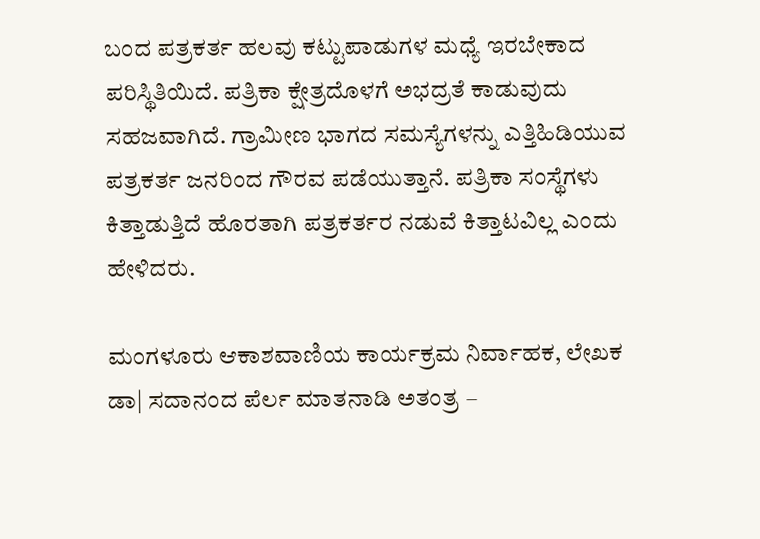ಬಂದ ಪತ್ರಕರ್ತ ಹಲವು ಕಟ್ಟುಪಾಡುಗಳ ಮಧ್ಯೆ ಇರಬೇಕಾದ ಪರಿಸ್ಥಿತಿಯಿದೆ. ಪತ್ರಿಕಾ ಕ್ಷೇತ್ರದೊಳಗೆ ಅಭದ್ರತೆ ಕಾಡುವುದು ಸಹಜವಾಗಿದೆ. ಗ್ರಾಮೀಣ ಭಾಗದ ಸಮಸ್ಯೆಗಳನ್ನು ಎತ್ತಿಹಿಡಿಯುವ ಪತ್ರಕರ್ತ ಜನರಿಂದ ಗೌರವ ಪಡೆಯುತ್ತಾನೆ. ಪತ್ರಿಕಾ ಸಂಸ್ಥೆಗಳು ಕಿತ್ತಾಡುತ್ತಿದೆ ಹೊರತಾಗಿ ಪತ್ರಕರ್ತರ ನಡುವೆ ಕಿತ್ತಾಟವಿಲ್ಲ ಎಂದು ಹೇಳಿದರು.

ಮಂಗಳೂರು ಆಕಾಶವಾಣಿಯ ಕಾರ್ಯಕ್ರಮ ನಿರ್ವಾಹಕ, ಲೇಖಕ ಡಾ| ಸದಾನಂದ ಪೆರ್ಲ ಮಾತನಾಡಿ ಅತಂತ್ರ –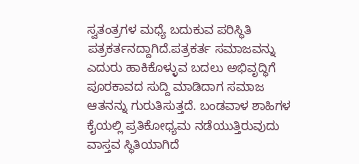ಸ್ವತಂತ್ರಗಳ ಮಧ್ಯೆ ಬದುಕುವ ಪರಿಸ್ಥಿತಿ ಪತ್ರಕರ್ತನದ್ದಾಗಿದೆ.ಪತ್ರಕರ್ತ ಸಮಾಜವನ್ನು ಎದುರು ಹಾಕಿಕೊಳ್ಳುವ ಬದಲು ಅಭಿವೃದ್ಧಿಗೆ ಪೂರಕಾವದ ಸುದ್ದಿ ಮಾಡಿದಾಗ ಸಮಾಜ ಆತನನ್ನು ಗುರುತಿಸುತ್ತದೆ. ಬಂಡವಾಳ ಶಾಹಿಗಳ ಕೈಯಲ್ಲಿ ಪ್ರತಿಕೋಧ್ಯಮ ನಡೆಯುತ್ತಿರುವುದು ವಾಸ್ತವ ಸ್ಥಿತಿಯಾಗಿದೆ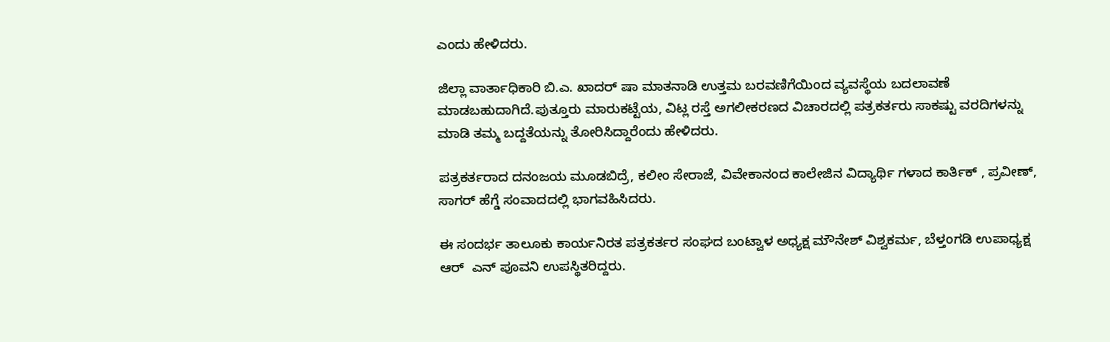ಎಂದು ಹೇಳಿದರು.

ಜಿಲ್ಲಾ ವಾರ್ತಾಧಿಕಾರಿ ಬಿ.ಎ. ಖಾದರ್ ಷಾ ಮಾತನಾಡಿ ಉತ್ತಮ ಬರವಣಿಗೆಯಿಂದ ವ್ಯವಸ್ಥೆಯ ಬದಲಾವಣೆ ಮಾಡಬಹುದಾಗಿದೆ.ಪುತ್ತೂರು ಮಾರುಕಟ್ಟೆಯ, ವಿಟ್ಲ ರಸ್ತೆ ಅಗಲೀಕರಣದ ವಿಚಾರದಲ್ಲಿ ಪತ್ರಕರ್ತರು ಸಾಕಷ್ಟು ವರದಿಗಳನ್ನು ಮಾಡಿ ತಮ್ಮ ಬದ್ದತೆಯನ್ನು ತೋರಿಸಿದ್ದಾರೆಂದು ಹೇಳಿದರು.

ಪತ್ರಕರ್ತರಾದ ದನಂಜಯ ಮೂಡಬಿದ್ರೆ, ಕಲೀಂ ಸೇರಾಜೆ, ವಿವೇಕಾನಂದ ಕಾಲೇಜಿನ ವಿದ್ಯಾರ್ಥಿ ಗಳಾದ ಕಾರ್ತಿಕ್ , ಪ್ರವೀಣ್, ಸಾಗರ್ ಹೆಗ್ಡೆ ಸಂವಾದದಲ್ಲಿ ಭಾಗವಹಿಸಿದರು.

ಈ ಸಂದರ್ಭ ತಾಲೂಕು ಕಾರ್ಯನಿರತ ಪತ್ರಕರ್ತರ ಸಂಘದ ಬಂಟ್ವಾಳ ಅಧ್ಯಕ್ಷ ಮೌನೇಶ್ ವಿಶ್ವಕರ್ಮ, ಬೆಳ್ತಂಗಡಿ ಉಪಾಧ್ಯಕ್ಷ ಆರ್  ಎನ್ ಪೂವನಿ ಉಪಸ್ಥಿತರಿದ್ದರು.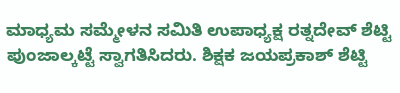ಮಾಧ್ಯಮ ಸಮ್ಮೇಳನ ಸಮಿತಿ ಉಪಾಧ್ಯಕ್ಷ ರತ್ನದೇವ್ ಶೆಟ್ಟಿ ಪುಂಜಾಲ್ಕಟ್ಟೆ ಸ್ವಾಗತಿಸಿದರು. ಶಿಕ್ಷಕ ಜಯಪ್ರಕಾಶ್ ಶೆಟ್ಟಿ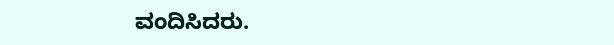ವಂದಿಸಿದರು.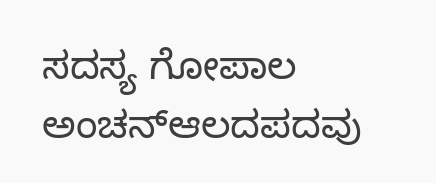ಸದಸ್ಯ ಗೋಪಾಲ ಅಂಚನ್ಆಲದಪದವು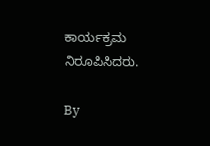ಕಾರ್ಯಕ್ರಮ ನಿರೂಪಿಸಿದರು.

By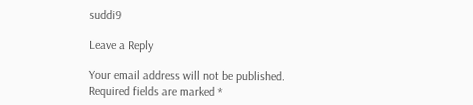suddi9

Leave a Reply

Your email address will not be published. Required fields are marked *